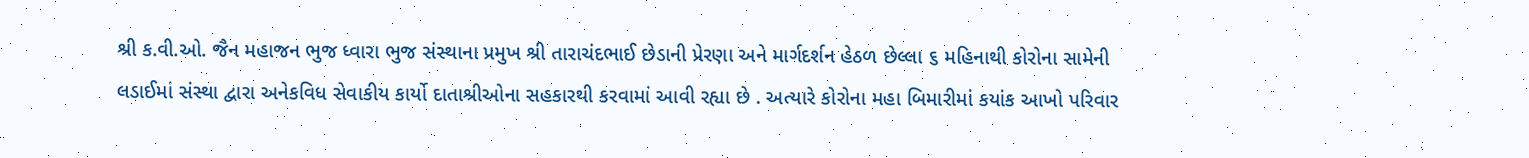શ્રી ક.વી.ઓ. જૈન મહાજન ભુજ ધ્વારા ભુજ સંસ્થાના પ્રમુખ શ્રી તારાચંદભાઈ છેડાની પ્રેરણા અને માર્ગદર્શન હેઠળ છેલ્લા ૬ મહિનાથી કોરોના સામેની લડાઈમાં સંસ્થા દ્વારા અનેકવિધ સેવાકીય કાર્યો દાતાશ્રીઓના સહકારથી કરવામાં આવી રહ્યા છે . અત્યારે કોરોના મહા બિમારીમાં કયાંક આખો પરિવાર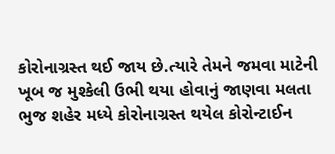કોરોનાગ્રસ્ત થઈ જાય છે.ત્યારે તેમને જમવા માટેની ખૂબ જ મુશ્કેલી ઉભી થયા હોવાનું જાણવા મલતા ભુજ શહેર મધ્યે કોરોનાગ્રસ્ત થયેલ કોરોન્ટાઈન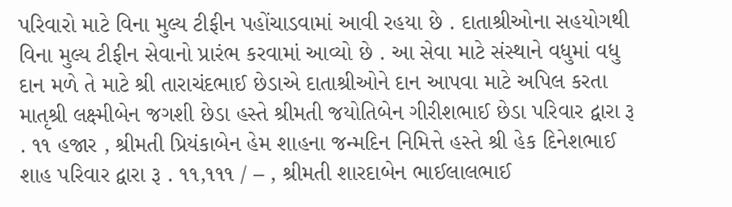પરિવારો માટે વિના મુલ્ય ટીફીન પહોંચાડવામાં આવી રહયા છે . દાતાશ્રીઓના સહયોગથી વિના મુલ્ય ટીફીન સેવાનો પ્રારંભ કરવામાં આવ્યો છે . આ સેવા માટે સંસ્થાને વધુમાં વધુ દાન મળે તે માટે શ્રી તારાચંદભાઈ છેડાએ દાતાશ્રીઓને દાન આપવા માટે અપિલ કરતા માતૃશ્રી લક્ષ્મીબેન જગશી છેડા હસ્તે શ્રીમતી જયોતિબેન ગીરીશભાઈ છેડા પરિવાર દ્વારા રૂ . ૧૧ હજાર , શ્રીમતી પ્રિયંકાબેન હેમ શાહના જન્મદિન નિમિત્તે હસ્તે શ્રી હેક દિનેશભાઈ શાહ પરિવાર દ્વારા રૂ . ૧૧,૧૧૧ / – , શ્રીમતી શારદાબેન ભાઈલાલભાઈ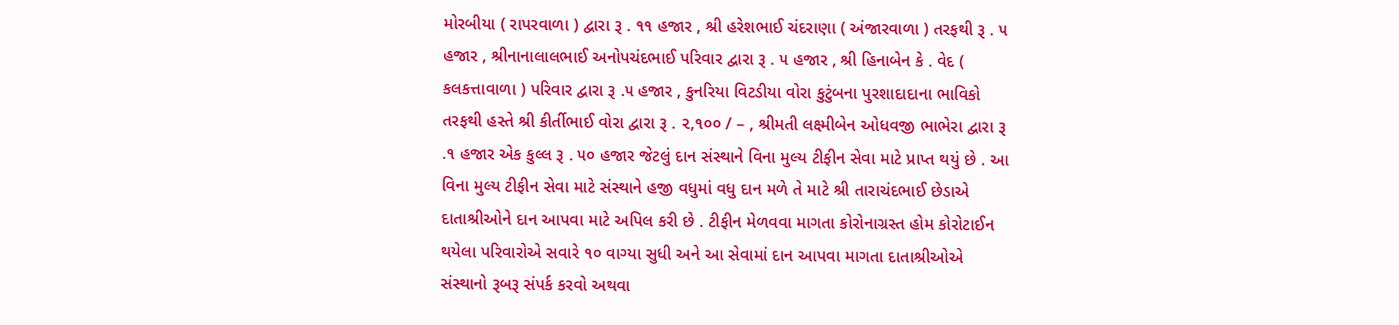મોરબીયા ( રાપરવાળા ) દ્વારા રૂ . ૧૧ હજાર , શ્રી હરેશભાઈ ચંદરાણા ( અંજારવાળા ) તરફથી રૂ . ૫ હજાર , શ્રીનાનાલાલભાઈ અનોપચંદભાઈ પરિવાર દ્વારા રૂ . ૫ હજાર , શ્રી હિનાબેન કે . વેદ ( કલકત્તાવાળા ) પરિવાર દ્વારા રૂ .૫ હજાર , કુનરિયા વિટડીયા વોરા કુટુંબના પુરશાદાદાના ભાવિકો તરફથી હસ્તે શ્રી કીર્તીભાઈ વોરા દ્વારા રૂ . ૨,૧૦૦ / – , શ્રીમતી લક્ષ્મીબેન ઓધવજી ભાભેરા દ્વારા રૂ .૧ હજાર એક કુલ્લ રૂ . ૫૦ હજાર જેટલું દાન સંસ્થાને વિના મુલ્ય ટીફીન સેવા માટે પ્રાપ્ત થયું છે . આ વિના મુલ્ય ટીફીન સેવા માટે સંસ્થાને હજી વધુમાં વધુ દાન મળે તે માટે શ્રી તારાચંદભાઈ છેડાએ દાતાશ્રીઓને દાન આપવા માટે અપિલ કરી છે . ટીફીન મેળવવા માગતા કોરોનાગ્રસ્ત હોમ કોરોટાઈન થયેલા પરિવારોએ સવારે ૧૦ વાગ્યા સુધી અને આ સેવામાં દાન આપવા માગતા દાતાશ્રીઓએ સંસ્થાનો રૂબરૂ સંપર્ક કરવો અથવા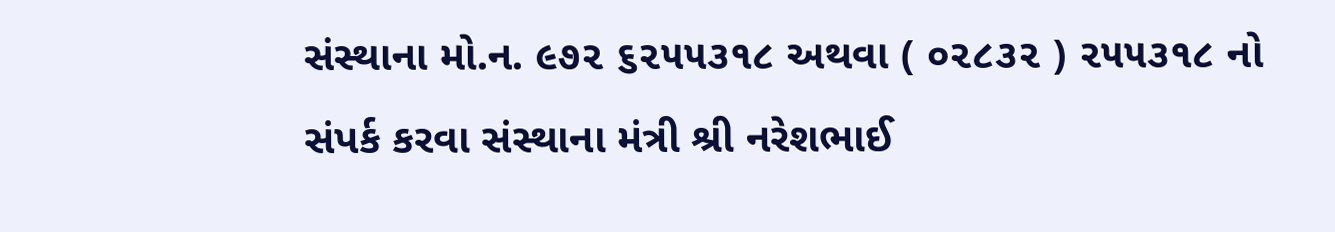સંસ્થાના મો.ન. ૯૭૨ ૬૨૫૫૩૧૮ અથવા ( ૦૨૮૩૨ ) ૨૫૫૩૧૮ નો સંપર્ક કરવા સંસ્થાના મંત્રી શ્રી નરેશભાઈ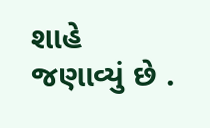શાહે જણાવ્યું છે .